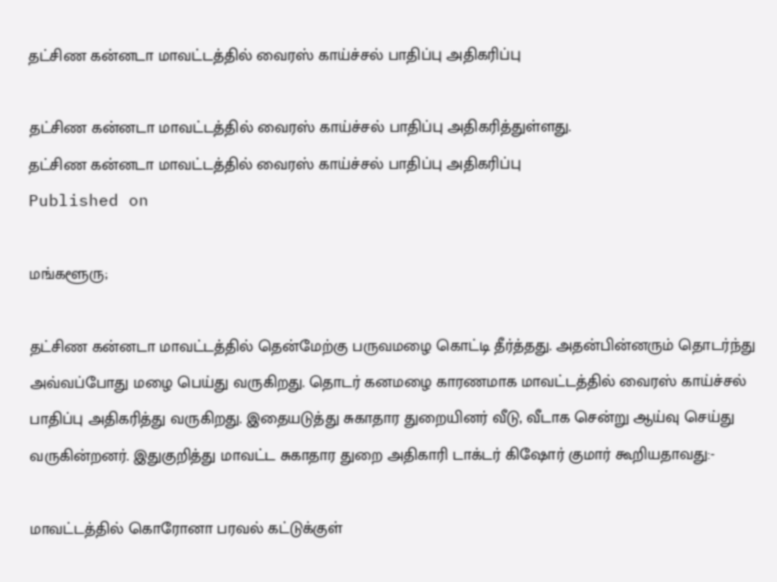தட்சிண கன்னடா மாவட்டத்தில் வைரஸ் காய்ச்சல் பாதிப்பு அதிகரிப்பு

தட்சிண கன்னடா மாவட்டத்தில் வைரஸ் காய்ச்சல் பாதிப்பு அதிகரித்துள்ளது.
தட்சிண கன்னடா மாவட்டத்தில் வைரஸ் காய்ச்சல் பாதிப்பு அதிகரிப்பு
Published on

மங்களூரு;

தட்சிண கன்னடா மாவட்டத்தில் தென்மேற்கு பருவமழை கொட்டி தீர்த்தது. அதன்பின்னரும் தொடர்ந்து அவ்வப்போது மழை பெய்து வருகிறது. தொடர் கனமழை காரணமாக மாவட்டத்தில் வைரஸ் காய்ச்சல் பாதிப்பு அதிகரித்து வருகிறது. இதையடுத்து சுகாதார துறையினர் வீடு, வீடாக சென்று ஆய்வு செய்து வருகின்றனர். இதுகுறித்து மாவட்ட சுகாதார துறை அதிகாரி டாக்டர் கிஷோர் குமார் கூறியதாவது:-

மாவட்டத்தில் கொரோனா பரவல் கட்டுக்குள்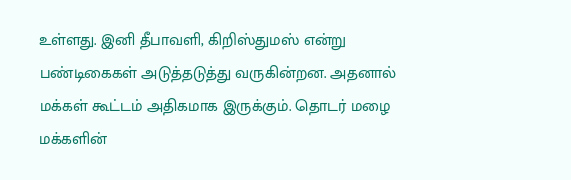உள்ளது. இனி தீபாவளி, கிறிஸ்துமஸ் என்று பண்டிகைகள் அடுத்தடுத்து வருகின்றன. அதனால் மக்கள் கூட்டம் அதிகமாக இருக்கும். தொடர் மழை மக்களின்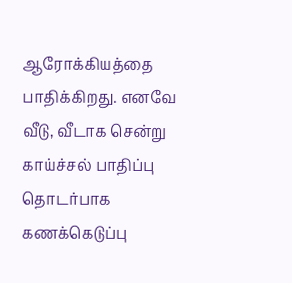ஆரோக்கியத்தை பாதிக்கிறது. எனவே வீடு, வீடாக சென்று காய்ச்சல் பாதிப்பு தொடர்பாக கணக்கெடுப்பு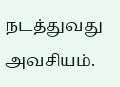நடத்துவது அவசியம்.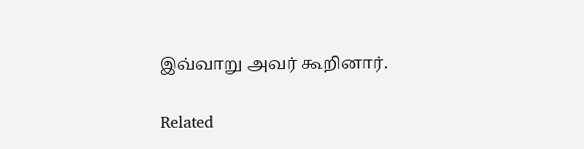இவ்வாறு அவர் கூறினார்.

Related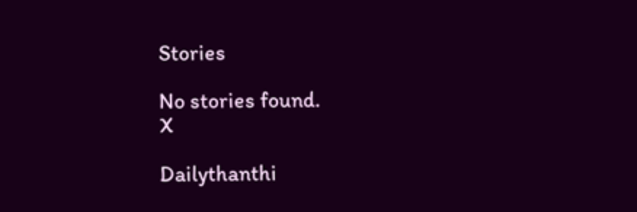Stories

No stories found.
X

Dailythanthi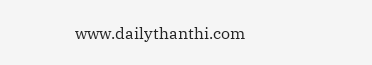www.dailythanthi.com